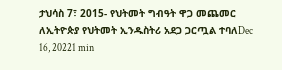ታህሳስ 7፣ 2015- የህትመት ግብዓት ዋጋ መጨመር ለኢትዮጵያ የህትመት ኢንዱስትሪ አደጋ ጋርጧል ተባለDec 16, 20221 min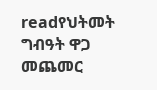readየህትመት ግብዓት ዋጋ መጨመር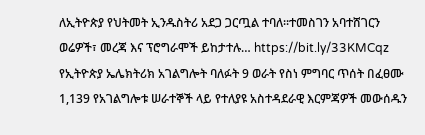ለኢትዮጵያ የህትመት ኢንዱስትሪ አደጋ ጋርጧል ተባለ፡፡ተመስገን አባተሸገርን ወሬዎች፣ መረጃ እና ፕሮግራሞች ይከታተሉ… https://bit.ly/33KMCqz
የኢትዮጵያ ኤሌክትሪክ አገልግሎት ባለፉት 9 ወራት የስነ ምግባር ጥሰት በፈፀሙ 1,139 የአገልግሎቱ ሠራተኞች ላይ የተለያዩ አስተዳደራዊ እርምጃዎች መውሰዱን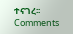ተናገረ፡፡
Comments